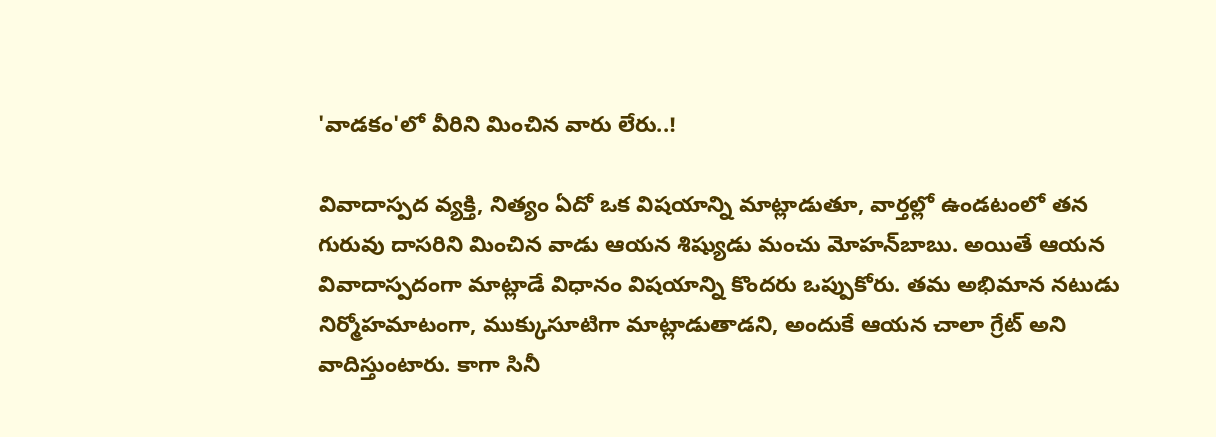'వాడకం'లో వీరిని మించిన వారు లేరు..!

వివాదాస్పద వ్యక్తి, నిత్యం ఏదో ఒక విషయాన్ని మాట్లాడుతూ, వార్తల్లో ఉండటంలో తన గురువు దాసరిని మించిన వాడు ఆయన శిష్యుడు మంచు మోహన్‌బాబు. అయితే ఆయన వివాదాస్పదంగా మాట్లాడే విధానం విషయాన్ని కొందరు ఒప్పుకోరు. తమ అభిమాన నటుడు నిర్మోహమాటంగా, ముక్కుసూటిగా మాట్లాడుతాడని, అందుకే ఆయన చాలా గ్రేట్‌ అని వాదిస్తుంటారు. కాగా సినీ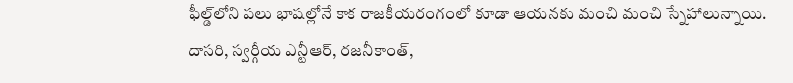ఫీల్డ్‌లోని పలు భాషల్లోనే కాక రాజకీయరంగంలో కూడా ఆయనకు మంచి మంచి స్నేహాలున్నాయి. దాసరి, స్వర్గీయ ఎన్టీఆర్‌, రజనీకాంత్‌,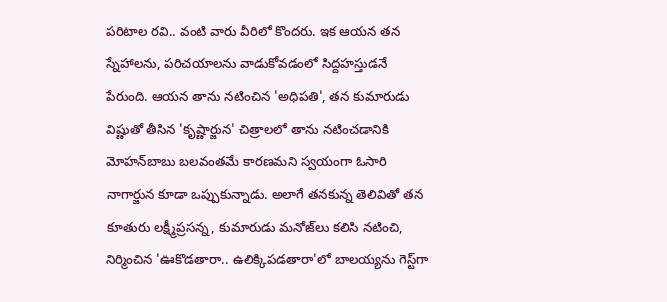పరిటాల రవి.. వంటి వారు వీరిలో కొందరు. ఇక ఆయన తన స్నేహాలను, పరిచయాలను వాడుకోవడంలో సిద్దహస్తుడనే పేరుంది. ఆయన తాను నటించిన 'అధిపతి', తన కుమారుడు విష్ణుతో తీసిన 'కృష్ణార్జున' చిత్రాలలో తాను నటించడానికి మోహన్‌బాబు బలవంతమే కారణమని స్వయంగా ఓసారి నాగార్జున కూడా ఒప్పుకున్నాడు. అలాగే తనకున్న తెలివితో తన కూతురు లక్ష్మీప్రసన్న, కుమారుడు మనోజ్‌లు కలిసి నటించి, నిర్మించిన 'ఊకొడతారా.. ఉలిక్కిపడతారా'లో బాలయ్యను గెస్ట్‌గా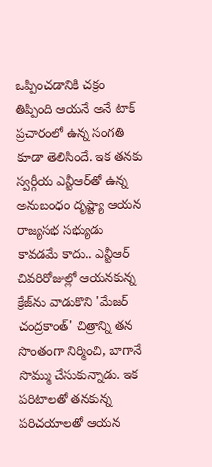ఒప్పించడానికి చక్రం తిప్పింది ఆయనే అనే టాక్‌ ప్రచారంలో ఉన్న సంగతి కూడా తెలిసిందే. ఇక తనకు స్వర్గీయ ఎన్టీఆర్‌తో ఉన్న అనుబంధం దృష్ట్యా ఆయన రాజ్యసభ సభ్యుడు కావడమే కాదు.. ఎన్టీఆర్‌ చివరిరోజుల్లో ఆయనకున్న క్రేజ్‌ను వాడుకొని 'మేజర్‌ చంద్రకాంత్‌' చిత్రాన్ని తన సొంతంగా నిర్మించి, బాగానే సొమ్ము చేసుకున్నాడు. ఇక పరిటాలతో తనకున్న పరిచయాలతో ఆయన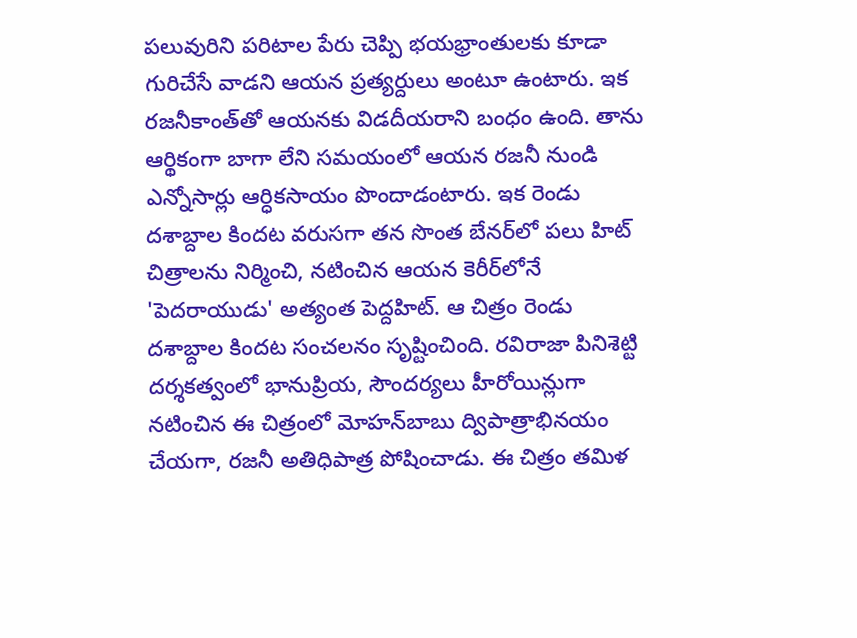పలువురిని పరిటాల పేరు చెప్పి భయభ్రాంతులకు కూడా గురిచేసే వాడని ఆయన ప్రత్యర్దులు అంటూ ఉంటారు. ఇక రజనీకాంత్‌తో ఆయనకు విడదీయరాని బంధం ఉంది. తాను ఆర్థికంగా బాగా లేని సమయంలో ఆయన రజనీ నుండి ఎన్నోసార్లు ఆర్ధికసాయం పొందాడంటారు. ఇక రెండు దశాబ్దాల కిందట వరుసగా తన సొంత బేనర్‌లో పలు హిట్‌ చిత్రాలను నిర్మించి, నటించిన ఆయన కెరీర్‌లోనే 'పెదరాయుడు' అత్యంత పెద్దహిట్‌. ఆ చిత్రం రెండు దశాబ్దాల కిందట సంచలనం సృష్టించింది. రవిరాజా పినిశెట్టి దర్శకత్వంలో భానుప్రియ, సౌందర్యలు హీరోయిన్లుగా నటించిన ఈ చిత్రంలో మోహన్‌బాబు ద్విపాత్రాభినయం చేయగా, రజనీ అతిధిపాత్ర పోషించాడు. ఈ చిత్రం తమిళ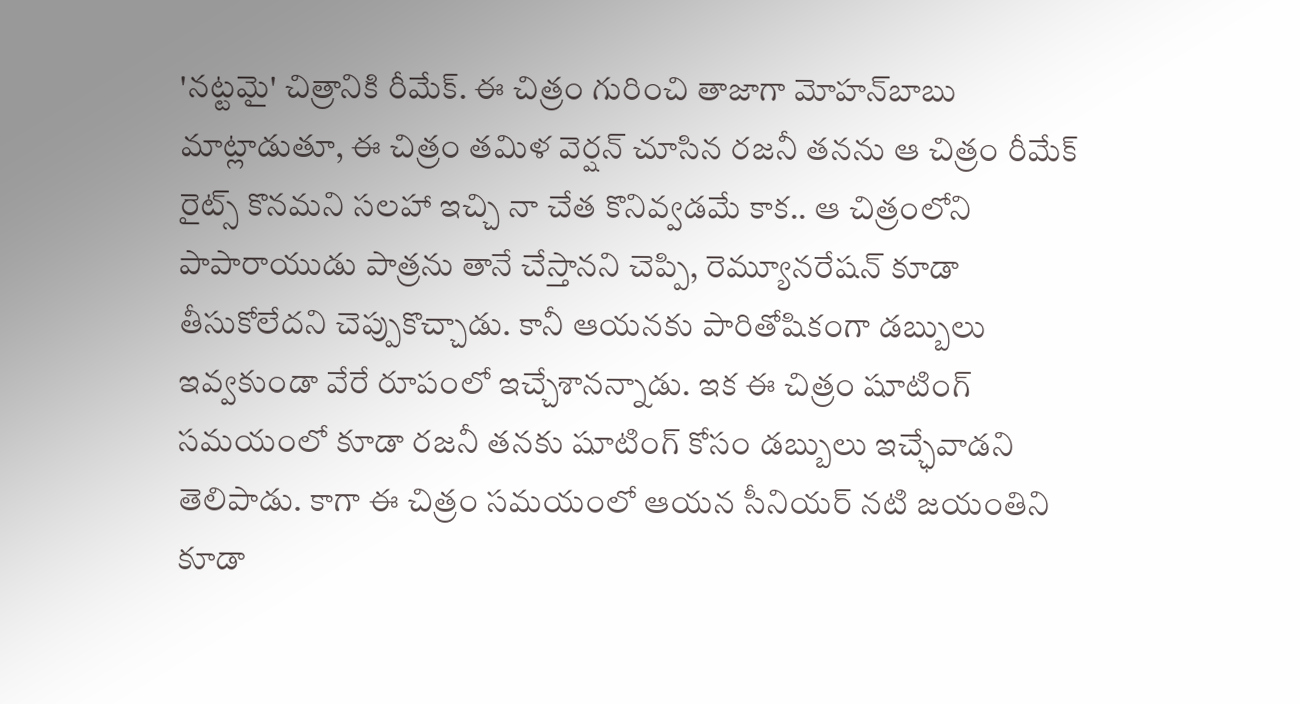'నట్టమై' చిత్రానికి రీమేక్‌. ఈ చిత్రం గురించి తాజాగా మోహన్‌బాబు మాట్లాడుతూ, ఈ చిత్రం తమిళ వెర్షన్‌ చూసిన రజనీ తనను ఆ చిత్రం రీమేక్‌ రైట్స్‌ కొనమని సలహా ఇచ్చి నా చేత కొనివ్వడమే కాక.. ఆ చిత్రంలోని పాపారాయుడు పాత్రను తానే చేస్తానని చెప్పి, రెమ్యూనరేషన్‌ కూడా తీసుకోలేదని చెప్పుకొచ్చాడు. కానీ ఆయనకు పారితోషికంగా డబ్బులు ఇవ్వకుండా వేరే రూపంలో ఇచ్చేశానన్నాడు. ఇక ఈ చిత్రం షూటింగ్‌ సమయంలో కూడా రజనీ తనకు షూటింగ్‌ కోసం డబ్బులు ఇచ్ఛేవాడని తెలిపాడు. కాగా ఈ చిత్రం సమయంలో ఆయన సీనియర్‌ నటి జయంతిని కూడా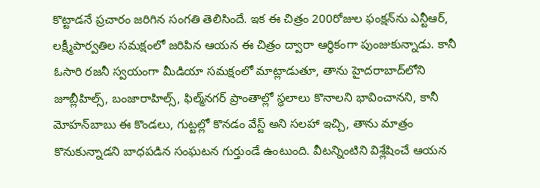కొట్టాడనే ప్రచారం జరిగిన సంగతి తెలిసిందే. ఇక ఈ చిత్రం 200రోజుల ఫంక్షన్‌ను ఎన్టీఆర్‌, లక్ష్మీపార్వతిల సమక్షంలో జరిపిన ఆయన ఈ చిత్రం ద్వారా ఆర్ధికంగా పుంజుకున్నాడు. కానీ ఓసారి రజనీ స్వయంగా మీడియా సమక్షంలో మాట్లాడుతూ, తాను హైదరాబాద్‌లోని జూబ్లీహిల్స్‌, బంజారాహిల్స్‌, ఫిల్మ్‌నగర్‌ ప్రాంతాల్లో స్థలాలు కొనాలని భావించానని, కానీ మోహన్‌బాబు ఈ కొండలు, గుట్టల్లో కొనడం వేస్ట్‌ అని సలహా ఇచ్చి, తాను మాత్రం కొనుకున్నాడని బాధపడిన సంఘటన గుర్తుండే ఉంటుంది. వీటన్నింటిని విశ్లేషించే ఆయన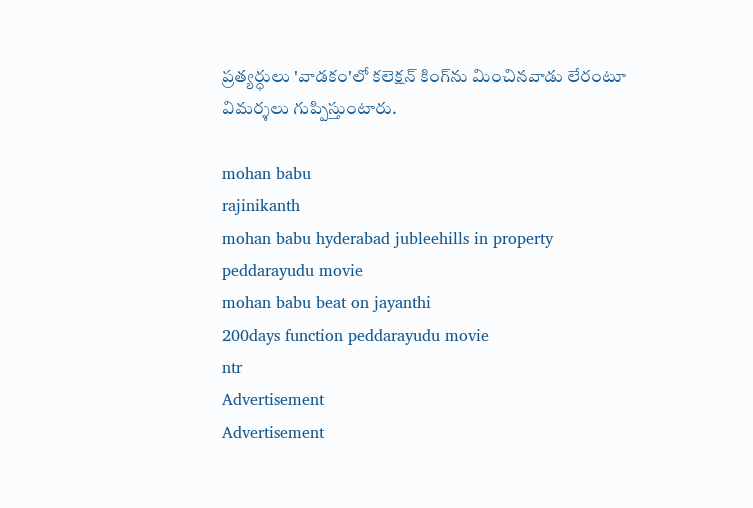ప్రత్యర్ధులు 'వాడకం'లో కలెక్షన్‌ కింగ్‌ను మించినవాడు లేరంటూ విమర్శలు గుప్పిస్తుంటారు.

mohan babu
rajinikanth
mohan babu hyderabad jubleehills in property
peddarayudu movie
mohan babu beat on jayanthi
200days function peddarayudu movie
ntr
Advertisement
Advertisement